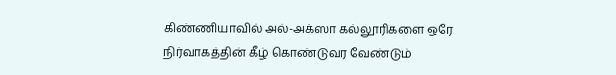கிண்ணியாவில் அல்-அக்ஸா கல்லூரிகளை ஒரே நிர்வாகத்தின் கீழ் கொண்டுவர வேண்டும்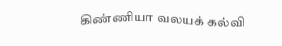கிண்ணியா வலயக் கல்வி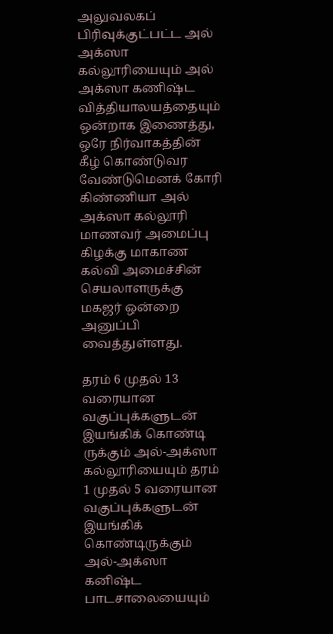அலுவலகப் பிரிவுக்குட்பட்ட அல் அக்ஸா கல்லூரியையும் அல் அக்ஸா கணிஷ்ட வித்தியாலயத்தையும் ஒன்றாக இணைத்து, ஒரே நிர்வாகத்தின் கீழ் கொண்டுவர வேண்டுமெனக் கோரி கிண்ணியா அல் அக்ஸா கல்லூரி மாணவர் அமைப்பு கிழக்கு மாகாண கல்வி அமைச்சின் செயலாளருக்கு மகஜர் ஒன்றை அனுப்பி வைத்துள்ளது.

தரம் 6 முதல் 13 வரையான வகுப்புக்களுடன் இயங்கிக் கொண்டி ருக்கும் அல்-அக்ஸா கல்லூரியையும் தரம் 1 முதல் 5 வரையான வகுப்புக்களுடன் இயங்கிக் கொண்டிருக்கும் அல்-அக்ஸா கனிஷ்ட பாடசாலையையும்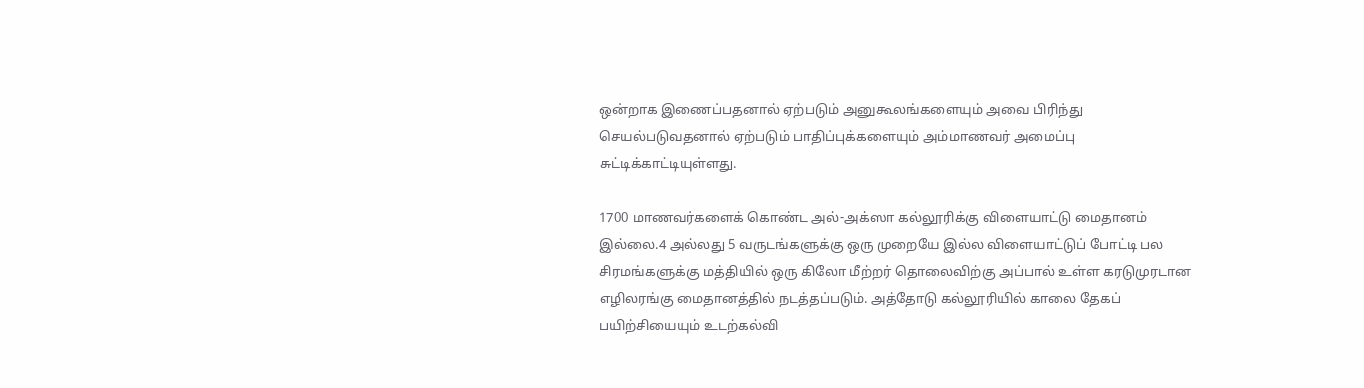ஒன்றாக இணைப்பதனால் ஏற்படும் அனுகூலங்களையும் அவை பிரிந்து செயல்படுவதனால் ஏற்படும் பாதிப்புக்களையும் அம்மாணவர் அமைப்பு சுட்டிக்காட்டியுள்ளது.

1700 மாணவர்களைக் கொண்ட அல்-அக்ஸா கல்லூரிக்கு விளையாட்டு மைதானம் இல்லை.4 அல்லது 5 வருடங்களுக்கு ஒரு முறையே இல்ல விளையாட்டுப் போட்டி பல சிரமங்களுக்கு மத்தியில் ஒரு கிலோ மீற்றர் தொலைவிற்கு அப்பால் உள்ள கரடுமுரடான எழிலரங்கு மைதானத்தில் நடத்தப்படும். அத்தோடு கல்லூரியில் காலை தேகப் பயிற்சியையும் உடற்கல்வி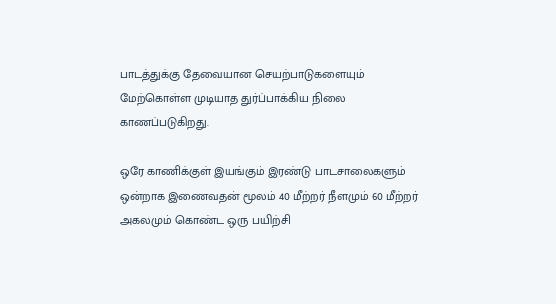பாடத்துக்கு தேவையான செயற்பாடுகளையும் மேற்கொள்ள முடியாத துர்ப்பாக்கிய நிலை காணப்படுகிறது.

ஒரே காணிக்குள் இயங்கும் இரண்டு பாடசாலைகளும் ஒன்றாக இணைவதன் மூலம் 40 மீற்றர் நீளமும் 60 மீற்றர் அகலமும் கொண்ட ஒரு பயிற்சி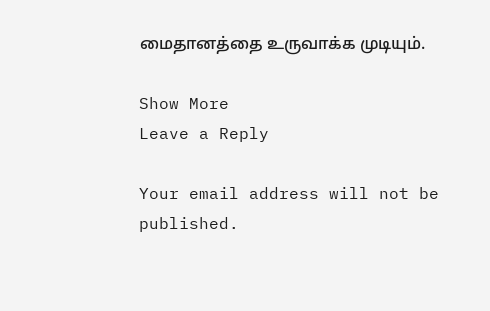மைதானத்தை உருவாக்க முடியும்.

Show More
Leave a Reply

Your email address will not be published.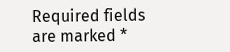Required fields are marked *